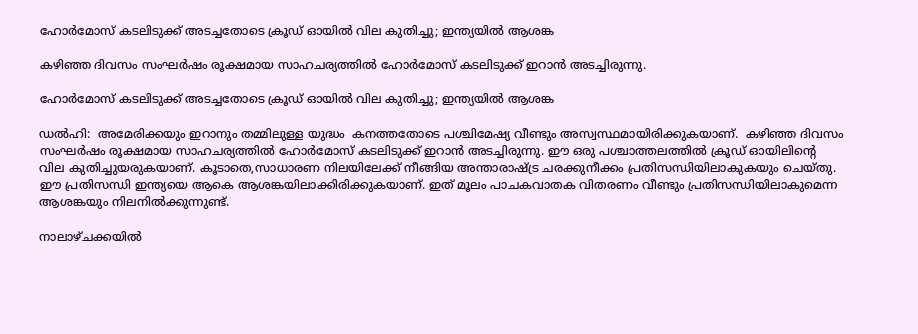ഹോർമോസ് കടലിടുക്ക് അടച്ചതോടെ ക്രൂഡ് ഓയിൽ വില കുതിച്ചു; ഇന്ത്യയിൽ ആശങ്ക

കഴിഞ്ഞ ദിവസം സംഘർഷം രൂക്ഷമായ സാഹചര്യത്തിൽ ഹോർമോസ് കടലിടുക്ക് ഇറാൻ അടച്ചിരുന്നു.

ഹോർമോസ് കടലിടുക്ക് അടച്ചതോടെ ക്രൂഡ് ഓയിൽ വില കുതിച്ചു; ഇന്ത്യയിൽ ആശങ്ക

ഡൽഹി:  അമേരിക്കയും ഇറാനും തമ്മിലുള്ള യുദ്ധം  കനത്തതോടെ പശ്ചിമേഷ്യ വീണ്ടും അസ്വസ്ഥമായിരിക്കുകയാണ്.  കഴിഞ്ഞ ദിവസം സംഘർഷം രൂക്ഷമായ സാഹചര്യത്തിൽ ഹോർമോസ് കടലിടുക്ക് ഇറാൻ അടച്ചിരുന്നു. ഈ ഒരു പശ്ചാത്തലത്തിൽ ക്രൂഡ് ഓയിലിന്റെ വില കുതിച്ചുയരുകയാണ്. കൂടാതെ,സാധാരണ നിലയിലേക്ക് നീങ്ങിയ അന്താരാഷ്ട്ര ചരക്കുനീക്കം പ്രതിസന്ധിയിലാകുകയും ചെയ്തു. ഈ പ്രതിസന്ധി ഇന്ത്യയെ ആകെ ആശങ്കയിലാക്കിരിക്കുകയാണ്. ഇത് മൂലം പാചകവാതക വിതരണം വീണ്ടും പ്രതിസന്ധിയിലാകുമെന്ന ആശങ്കയും നിലനിൽക്കുന്നുണ്ട്.

നാലാഴ്‌ചക്കയിൽ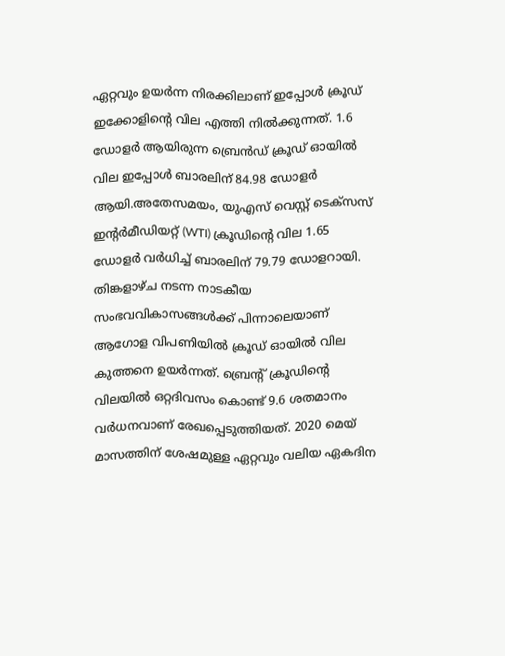ഏറ്റവും ഉയർന്ന നിരക്കിലാണ് ഇപ്പോൾ ക്രൂഡ് ഇക്കോളിന്റെ വില എത്തി നിൽക്കുന്നത്. 1.6 ഡോളര്‍ ആയിരുന്ന ബ്രെന്‍ഡ് ക്രൂഡ് ഓയില്‍ വില ഇപ്പോൾ ബാരലിന് 84.98 ഡോളര്‍ ആയി.അതേസമയം, യുഎസ് വെസ്റ്റ് ടെക്സസ് ഇന്റർമീഡിയറ്റ് (WTI) ക്രൂഡിന്റെ വില 1.65 ഡോളർ വർധിച്ച് ബാരലിന് 79.79 ഡോളറായി. തിങ്കളാഴ്ച നടന്ന നാടകീയ സംഭവവികാസങ്ങൾക്ക് പിന്നാലെയാണ് ആഗോള വിപണിയിൽ ക്രൂഡ് ഓയിൽ വില കുത്തനെ ഉയർന്നത്. ബ്രെന്റ് ക്രൂഡിന്റെ വിലയിൽ ഒറ്റദിവസം കൊണ്ട് 9.6 ശതമാനം വർധനവാണ് രേഖപ്പെടുത്തിയത്. 2020 മെയ് മാസത്തിന് ശേഷമുള്ള ഏറ്റവും വലിയ ഏകദിന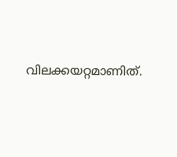വിലക്കയറ്റമാണിത്.